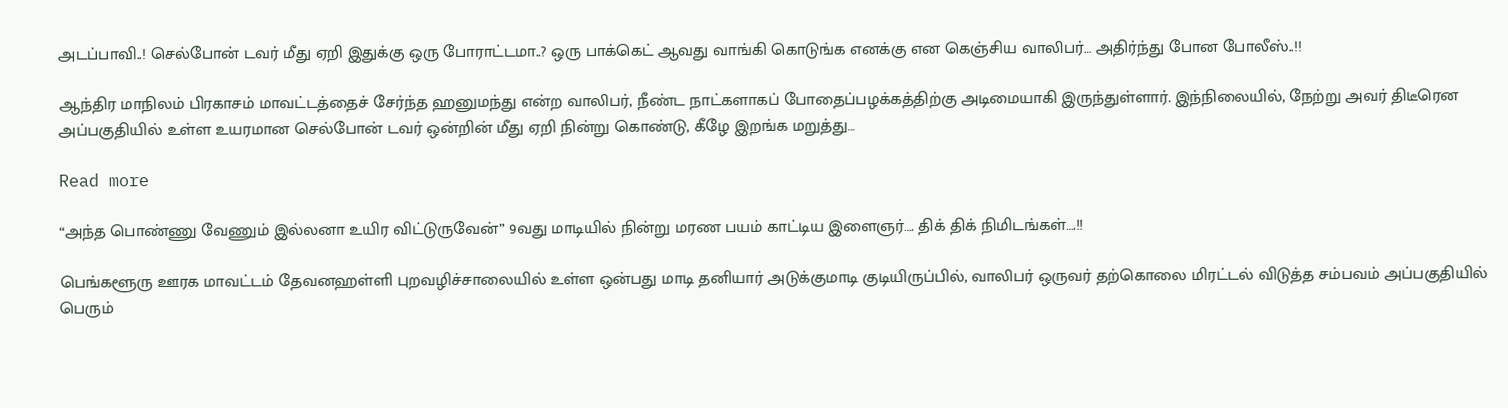அடப்பாவி..! செல்போன் டவர் மீது ஏறி இதுக்கு ஒரு போராட்டமா..? ஒரு பாக்கெட் ஆவது வாங்கி கொடுங்க எனக்கு என கெஞ்சிய வாலிபர்… அதிர்ந்து போன போலீஸ்..!!

ஆந்திர மாநிலம் பிரகாசம் மாவட்டத்தைச் சேர்ந்த ஹனுமந்து என்ற வாலிபர், நீண்ட நாட்களாகப் போதைப்பழக்கத்திற்கு அடிமையாகி இருந்துள்ளார். இந்நிலையில், நேற்று அவர் திடீரென அப்பகுதியில் உள்ள உயரமான செல்போன் டவர் ஒன்றின் மீது ஏறி நின்று கொண்டு, கீழே இறங்க மறுத்து…

Read more

“அந்த பொண்ணு வேணும் இல்லனா உயிர விட்டுருவேன்” 9வது மாடியில் நின்று மரண பயம் காட்டிய இளைஞர்…. திக் திக் நிமிடங்கள்….!!

பெங்களூரு ஊரக மாவட்டம் தேவனஹள்ளி புறவழிச்சாலையில் உள்ள ஒன்பது மாடி தனியார் அடுக்குமாடி குடியிருப்பில், வாலிபர் ஒருவர் தற்கொலை மிரட்டல் விடுத்த சம்பவம் அப்பகுதியில் பெரும்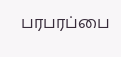பரபரப்பை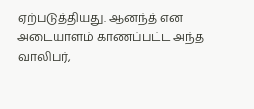ஏற்படுத்தியது. ஆனந்த் என அடையாளம் காணப்பட்ட அந்த வாலிபர்,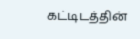கட்டிடத்தின்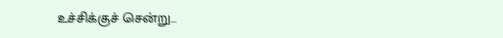உச்சிக்குச் சென்று…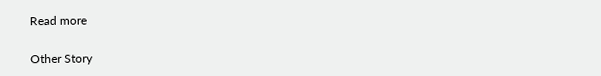Read more

Other Story